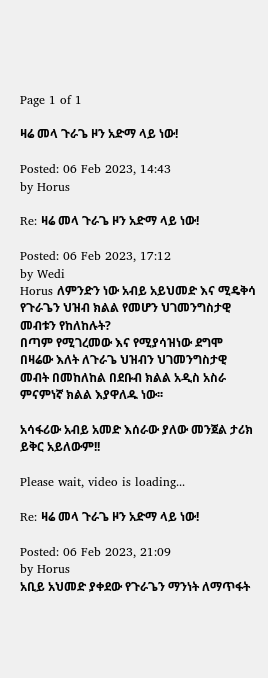Page 1 of 1

ዛሬ መላ ጉራጌ ዞን አድማ ላይ ነው!

Posted: 06 Feb 2023, 14:43
by Horus

Re: ዛሬ መላ ጉራጌ ዞን አድማ ላይ ነው!

Posted: 06 Feb 2023, 17:12
by Wedi
Horus ለምንድን ነው አብይ አይህመድ እና ሚዴቅሳ የጉራጌን ህዝብ ክልል የመሆን ህገመንግስታዊ መብቱን የከለከሉት?
በጣም የሚገረመው እና የሚያሳዝነው ደግሞ በዛሬው እለት ለጉራጌ ህዝብን ህገመንግስታዊ መብት በመከለከል በደቡብ ክልል አዲስ አስራ ምናምነኛ ክልል እያዋለዱ ነው፡፡

አሳፋሪው አብይ አመድ እሰራው ያለው መንጀል ታሪክ ይቅር አይለውም!!

Please wait, video is loading...

Re: ዛሬ መላ ጉራጌ ዞን አድማ ላይ ነው!

Posted: 06 Feb 2023, 21:09
by Horus
አቢይ አህመድ ያቀደው የጉራጌን ማንነት ለማጥፋት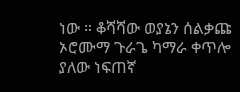ነው ። ቆሻሻው ወያኔን ሰልቃጩ ኦሮሙማ ጉራጌ ካማራ ቀጥሎ ያለው ነፍጠኛ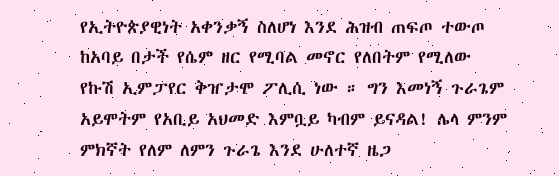የኢትዮጵያዊነት አቀንቃኝ ስለሆነ እንደ ሕዝብ ጠፍጦ ተውጦ ከአባይ በታች የሴም ዘር የሚባል መኖር የለበትም የሚለው የኩሽ ኢምፓየር ቅዠታሞ ፖሊሲ ነው ። ግን እመነኝ ጉራጌም አይሞትም የአቢይ አህመድ እምቧይ ካብም ይናዳል! ሌላ ምንም ምክኛት የለም ለምን ጉራጌ እንደ ሁለተኛ ዜጋ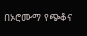በኦሮሙማ የጭቆና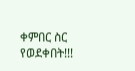ቀምበር ስር የወደቀበት!!!